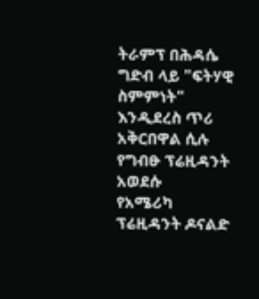ትራምፕ በሕዳሴ ግድብ ላይ "ፍትሃዊ ስምምነት" እንዲደረስ ጥሪ አቅርበዋል ሲሉ የግብፁ ፕሬዚዳንት አወደሱ
የአሜሪካ ፕሬዚዳንት ዶናልድ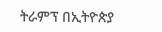ትራምፕ በኢትዮጵያ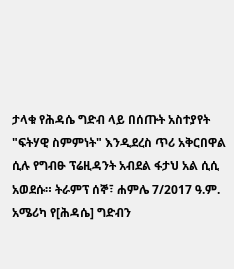ታላቁ የሕዳሴ ግድብ ላይ በሰጡት አስተያየት "ፍትሃዊ ስምምነት" እንዲደረስ ጥሪ አቅርበዋል ሲሉ የግብፁ ፕሬዚዳንት አብደል ፋታህ አል ሲሲ አወደሱ። ትራምፕ ሰኞ፣ ሐምሌ 7/2017 ዓ.ም. አሜሪካ የ[ሕዳሴ] ግድብን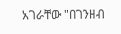አገራቸው "በገንዘብ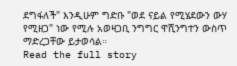ደግፋለች" እንዲሁም ግድቡ "ወደ ናይል የሚሄደውን ውሃ የሚዘጋ" ነው የሚሉ አወዛጋቢ ንግግር ዋሺንግተን ውስጥ ማድረጋቸው ይታወሳል።
Read the full story